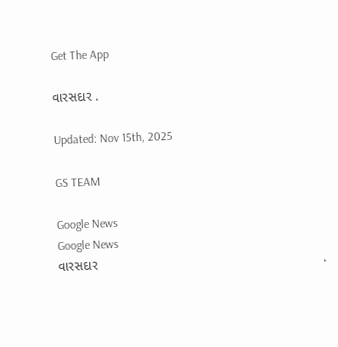Get The App

વારસદાર .

Updated: Nov 15th, 2025

GS TEAM

Google News
Google News
વારસદાર                                                               .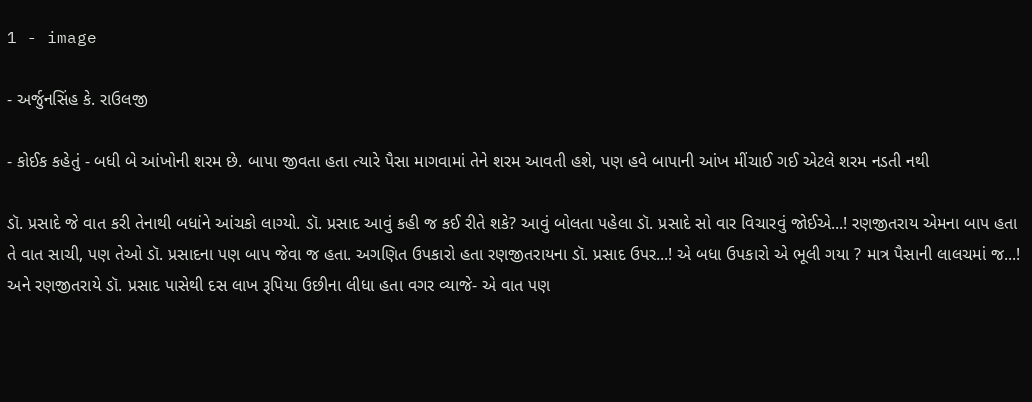1 - image

- અર્જુનસિંહ કે. રાઉલજી

- કોઈક કહેતું - બધી બે આંખોની શરમ છે. બાપા જીવતા હતા ત્યારે પૈસા માગવામાં તેને શરમ આવતી હશે, પણ હવે બાપાની આંખ મીંચાઈ ગઈ એટલે શરમ નડતી નથી

ડૉ. પ્રસાદે જે વાત કરી તેનાથી બધાંને આંચકો લાગ્યો. ડૉ. પ્રસાદ આવું કહી જ કઈ રીતે શકે? આવું બોલતા પહેલા ડૉ. પ્રસાદે સો વાર વિચારવું જોઈએ...! રણજીતરાય એમના બાપ હતા તે વાત સાચી, પણ તેઓ ડૉ. પ્રસાદના પણ બાપ જેવા જ હતા. અગણિત ઉપકારો હતા રણજીતરાયના ડૉ. પ્રસાદ ઉપર...! એ બધા ઉપકારો એ ભૂલી ગયા ? માત્ર પૈસાની લાલચમાં જ...! અને રણજીતરાયે ડૉ. પ્રસાદ પાસેથી દસ લાખ રૂપિયા ઉછીના લીધા હતા વગર વ્યાજે- એ વાત પણ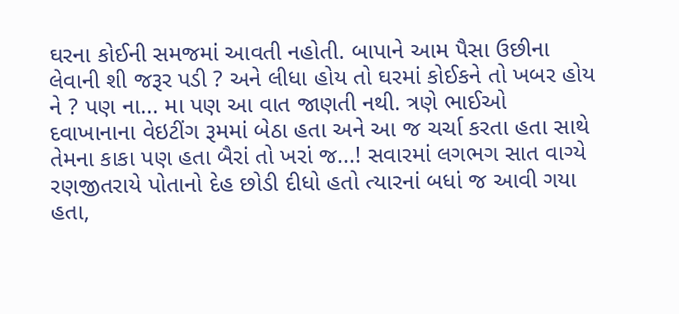ઘરના કોઈની સમજમાં આવતી નહોતી. બાપાને આમ પૈસા ઉછીના લેવાની શી જરૂર પડી ? અને લીધા હોય તો ઘરમાં કોઈકને તો ખબર હોય ને ? પણ ના... મા પણ આ વાત જાણતી નથી. ત્રણે ભાઈઓ દવાખાનાના વેઇટીંગ રૂમમાં બેઠા હતા અને આ જ ચર્ચા કરતા હતા સાથે તેમના કાકા પણ હતા બૈરાં તો ખરાં જ...! સવારમાં લગભગ સાત વાગ્યે રણજીતરાયે પોતાનો દેહ છોડી દીધો હતો ત્યારનાં બધાં જ આવી ગયા હતા,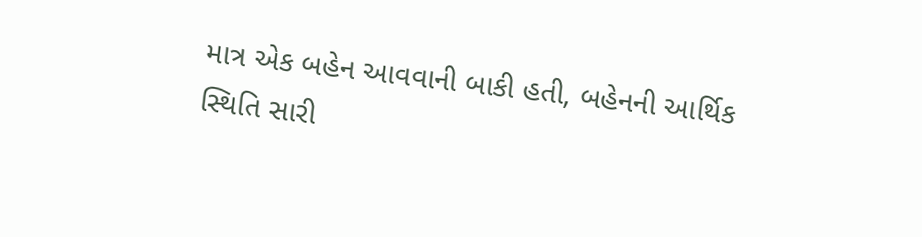માત્ર એક બહેન આવવાની બાકી હતી, બહેનની આર્થિક સ્થિતિ સારી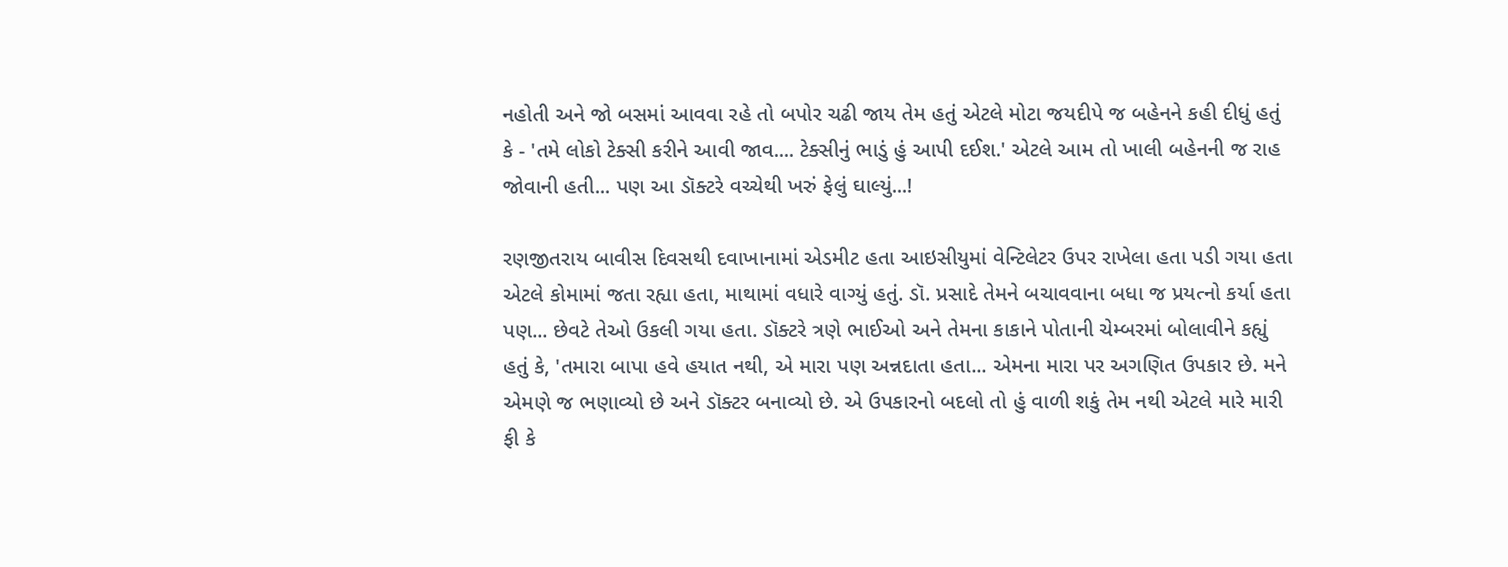નહોતી અને જો બસમાં આવવા રહે તો બપોર ચઢી જાય તેમ હતું એટલે મોટા જયદીપે જ બહેનને કહી દીધું હતું કે - 'તમે લોકો ટેક્સી કરીને આવી જાવ.... ટેક્સીનું ભાડું હું આપી દઈશ.' એટલે આમ તો ખાલી બહેનની જ રાહ જોવાની હતી... પણ આ ડૉક્ટરે વચ્ચેથી ખરું ફેલું ઘાલ્યું...!

રણજીતરાય બાવીસ દિવસથી દવાખાનામાં એડમીટ હતા આઇસીયુમાં વેન્ટિલેટર ઉપર રાખેલા હતા પડી ગયા હતા એટલે કોમામાં જતા રહ્યા હતા, માથામાં વધારે વાગ્યું હતું. ડૉ. પ્રસાદે તેમને બચાવવાના બધા જ પ્રયત્નો કર્યા હતા પણ... છેવટે તેઓ ઉકલી ગયા હતા. ડૉક્ટરે ત્રણે ભાઈઓ અને તેમના કાકાને પોતાની ચેમ્બરમાં બોલાવીને કહ્યું હતું કે, 'તમારા બાપા હવે હયાત નથી, એ મારા પણ અન્નદાતા હતા... એમના મારા પર અગણિત ઉપકાર છે. મને એમણે જ ભણાવ્યો છે અને ડૉક્ટર બનાવ્યો છે. એ ઉપકારનો બદલો તો હું વાળી શકું તેમ નથી એટલે મારે મારી ફી કે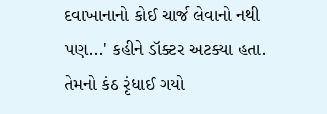દવાખાનાનો કોઈ ચાર્જ લેવાનો નથી પણ...' કહીને ડૉક્ટર અટક્યા હતા. તેમનો કંઠ રૃંધાઈ ગયો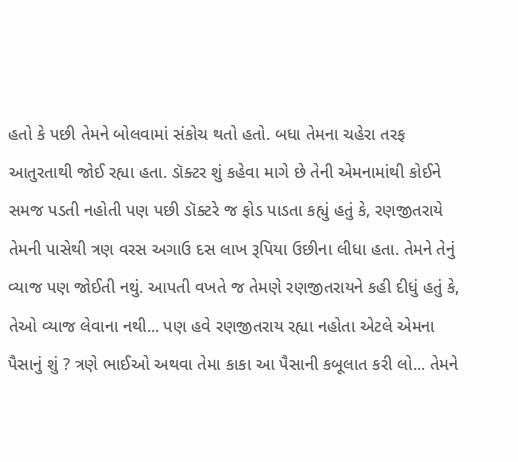હતો કે પછી તેમને બોલવામાં સંકોચ થતો હતો. બધા તેમના ચહેરા તરફ આતુરતાથી જોઈ રહ્યા હતા. ડૉક્ટર શું કહેવા માગે છે તેની એમનામાંથી કોઈને સમજ પડતી નહોતી પણ પછી ડૉક્ટરે જ ફોડ પાડતા કહ્યું હતું કે, રણજીતરાયે તેમની પાસેથી ત્રણ વરસ અગાઉ દસ લાખ રૂપિયા ઉછીના લીધા હતા. તેમને તેનું વ્યાજ પણ જોઈતી નથું. આપતી વખતે જ તેમણે રણજીતરાયને કહી દીધું હતું કે, તેઓ વ્યાજ લેવાના નથી... પણ હવે રણજીતરાય રહ્યા નહોતા એટલે એમના પૈસાનું શું ? ત્રણે ભાઈઓ અથવા તેમા કાકા આ પૈસાની કબૂલાત કરી લો... તેમને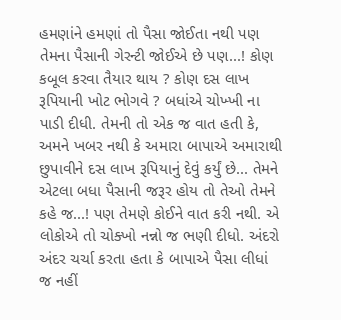હમણાંને હમણાં તો પૈસા જોઈતા નથી પણ તેમના પૈસાની ગેરન્ટી જોઈએ છે પણ...! કોણ કબૂલ કરવા તૈયાર થાય ? કોણ દસ લાખ રૂપિયાની ખોટ ભોગવે ? બધાંએ ચોખ્ખી ના પાડી દીધી. તેમની તો એક જ વાત હતી કે, અમને ખબર નથી કે અમારા બાપાએ અમારાથી છુપાવીને દસ લાખ રૂપિયાનું દેવું કર્યું છે... તેમને એટલા બધા પૈસાની જરૂર હોય તો તેઓ તેમને કહે જ...! પણ તેમણે કોઈને વાત કરી નથી. એ લોકોએ તો ચોક્ખો નન્નો જ ભણી દીધો. અંદરો અંદર ચર્ચા કરતા હતા કે બાપાએ પૈસા લીધાં જ નહીં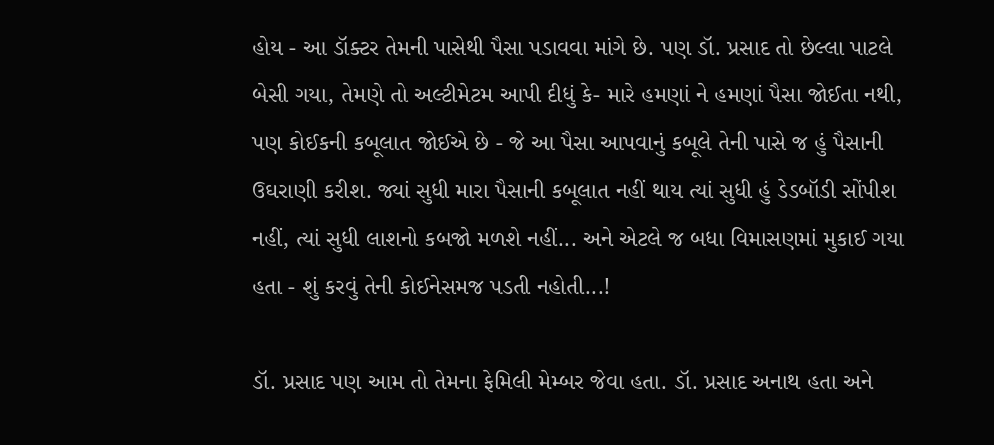હોય - આ ડૉક્ટર તેમની પાસેથી પૈસા પડાવવા માંગે છે. પણ ડૉ. પ્રસાદ તો છેલ્લા પાટલે બેસી ગયા, તેમણે તો અલ્ટીમેટમ આપી દીધું કે- મારે હમણાં ને હમણાં પૈસા જોઈતા નથી, પણ કોઈકની કબૂલાત જોઈએ છે - જે આ પૈસા આપવાનું કબૂલે તેની પાસે જ હું પૈસાની ઉઘરાણી કરીશ. જ્યાં સુધી મારા પૈસાની કબૂલાત નહીં થાય ત્યાં સુધી હું ડેડબૉડી સોંપીશ નહીં, ત્યાં સુધી લાશનો કબજો મળશે નહીં... અને એટલે જ બધા વિમાસણમાં મુકાઈ ગયા હતા - શું કરવું તેની કોઈનેસમજ પડતી નહોતી...!

ડૉ. પ્રસાદ પણ આમ તો તેમના ફેમિલી મેમ્બર જેવા હતા. ડૉ. પ્રસાદ અનાથ હતા અને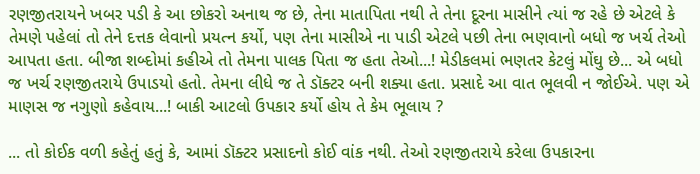રણજીતરાયને ખબર પડી કે આ છોકરો અનાથ જ છે, તેના માતાપિતા નથી તે તેના દૂરના માસીને ત્યાં જ રહે છે એટલે કે તેમણે પહેલાં તો તેને દત્તક લેવાનો પ્રયત્ન કર્યો, પણ તેના માસીએ ના પાડી એટલે પછી તેના ભણવાનો બધો જ ખર્ચ તેઓ આપતા હતા. બીજા શબ્દોમાં કહીએ તો તેમના પાલક પિતા જ હતા તેઓ...! મેડીકલમાં ભણતર કેટલું મોંઘુ છે... એ બધો જ ખર્ચ રણજીતરાયે ઉપાડયો હતો. તેમના લીધે જ તે ડૉક્ટર બની શક્યા હતા. પ્રસાદે આ વાત ભૂલવી ન જોઈએ. પણ એ માણસ જ નગુણો કહેવાય...! બાકી આટલો ઉપકાર કર્યો હોય તે કેમ ભૂલાય ?

... તો કોઈક વળી કહેતું હતું કે, આમાં ડૉક્ટર પ્રસાદનો કોઈ વાંક નથી. તેઓ રણજીતરાયે કરેલા ઉપકારના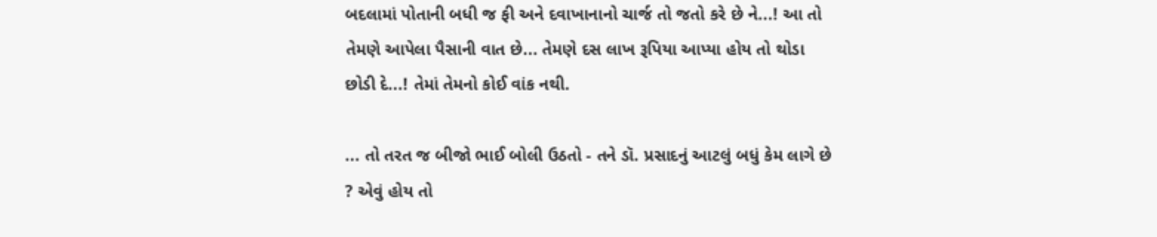બદલામાં પોતાની બધી જ ફી અને દવાખાનાનો ચાર્જ તો જતો કરે છે ને...! આ તો તેમણે આપેલા પૈસાની વાત છે... તેમણે દસ લાખ રૂપિયા આપ્યા હોય તો થોડા છોડી દે...! તેમાં તેમનો કોઈ વાંક નથી.

... તો તરત જ બીજો ભાઈ બોલી ઉઠતો - તને ડૉ. પ્રસાદનું આટલું બધું કેમ લાગે છે ? એવું હોય તો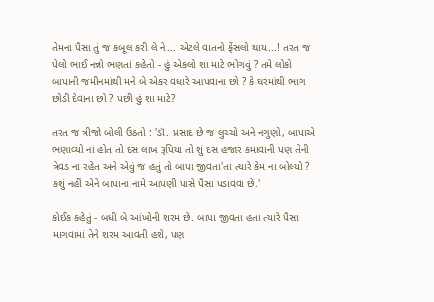તેમના પૈસા તું જ કબૂલ કરી લે ને... એટલે વાતનો ફેંસલો થાય...! તરત જ પેલો ભાઈ નન્નો ભણતાં કહેતો - હું એકલો શા માટે ભોગવું ? તમે લોકો બાપાની જમીનમાંથી મને બે એકર વધારે આપવાના છો ? કે ઘરમાંથી ભાગ છોડી દેવાના છો ? પછી હું શા માટે?

તરત જ ત્રીજો બોલી ઉઠતો : 'ડૉ. પ્રસાદ છે જ લુચ્ચો અને નગુણો, બાપાએ ભણાવ્યો ના હોત તો દસ લાખ રૂપિયા તો શું દસ હજાર કમાવાની પણ તેની ત્રેવડ ના રહેત અને એવું જ હતું તો બાપા જીવતા'તા ત્યારે કેમ ના બોલ્યો ? કશું નહીં એને બાપાના નામે આપણી પાસે પૈસા પડાવવા છે.'

કોઈક કહેતું - બધી બે આંખોની શરમ છે. બાપા જીવતા હતા ત્યારે પૈસા માગવામાં તેને શરમ આવતી હશે, પણ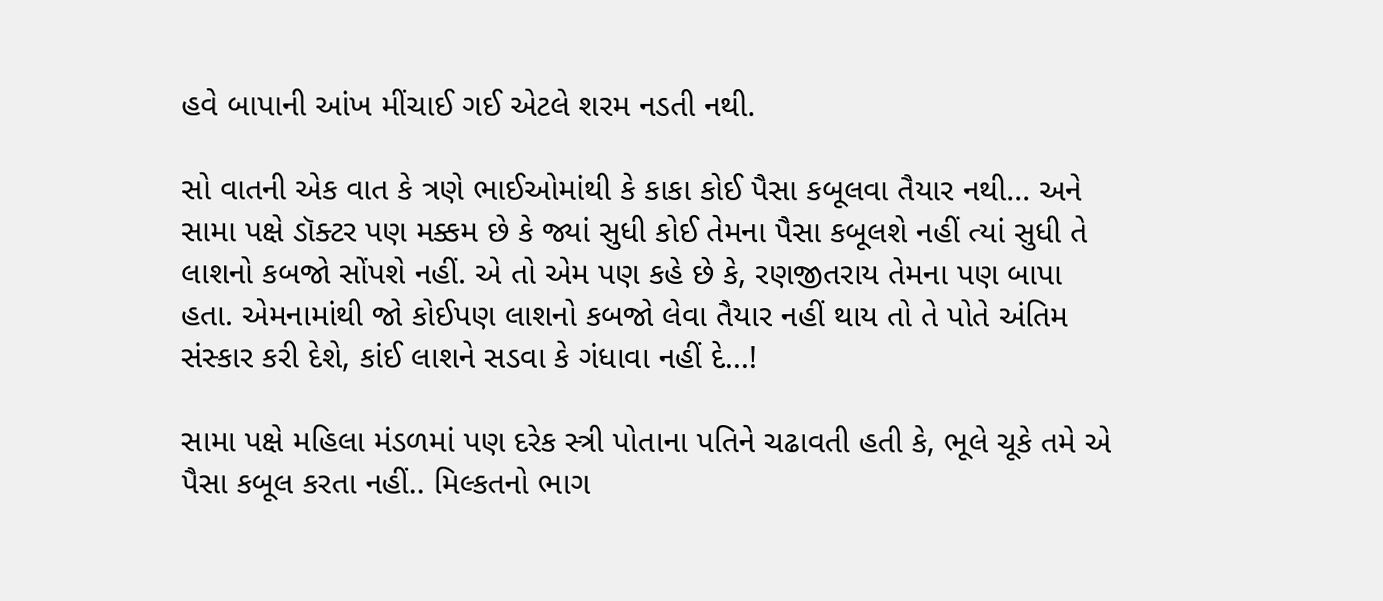હવે બાપાની આંખ મીંચાઈ ગઈ એટલે શરમ નડતી નથી.

સો વાતની એક વાત કે ત્રણે ભાઈઓમાંથી કે કાકા કોઈ પૈસા કબૂલવા તૈયાર નથી... અને સામા પક્ષે ડૉક્ટર પણ મક્કમ છે કે જ્યાં સુધી કોઈ તેમના પૈસા કબૂલશે નહીં ત્યાં સુધી તે લાશનો કબજો સોંપશે નહીં. એ તો એમ પણ કહે છે કે, રણજીતરાય તેમના પણ બાપા હતા. એમનામાંથી જો કોઈપણ લાશનો કબજો લેવા તૈયાર નહીં થાય તો તે પોતે અંતિમ સંસ્કાર કરી દેશે, કાંઈ લાશને સડવા કે ગંધાવા નહીં દે...!

સામા પક્ષે મહિલા મંડળમાં પણ દરેક સ્ત્રી પોતાના પતિને ચઢાવતી હતી કે, ભૂલે ચૂકે તમે એ પૈસા કબૂલ કરતા નહીં.. મિલ્કતનો ભાગ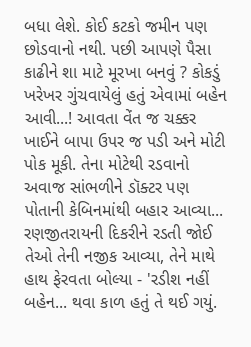બધા લેશે. કોઈ કટકો જમીન પણ છોડવાનો નથી. પછી આપણે પૈસા કાઢીને શા માટે મૂરખા બનવું ? કોકડું ખરેખર ગુંચવાયેલું હતું એવામાં બહેન આવી...! આવતા વેંત જ ચક્કર ખાઈને બાપા ઉપર જ પડી અને મોટી પોક મૂકી. તેના મોટેથી રડવાનો અવાજ સાંભળીને ડૉક્ટર પણ પોતાની કેબિનમાંથી બહાર આવ્યા... રણજીતરાયની દિકરીને રડતી જોઈ તેઓ તેની નજીક આવ્યા, તેને માથે હાથ ફેરવતા બોલ્યા - 'રડીશ નહીં બહેન... થવા કાળ હતું તે થઈ ગયું.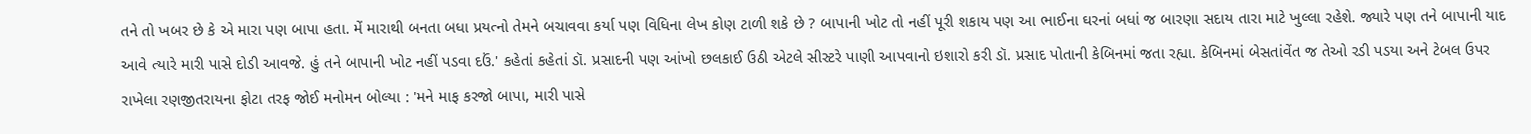તને તો ખબર છે કે એ મારા પણ બાપા હતા. મેં મારાથી બનતા બધા પ્રયત્નો તેમને બચાવવા કર્યા પણ વિધિના લેખ કોણ ટાળી શકે છે ? બાપાની ખોટ તો નહીં પૂરી શકાય પણ આ ભાઈના ઘરનાં બધાં જ બારણા સદાય તારા માટે ખુલ્લા રહેશે. જ્યારે પણ તને બાપાની યાદ આવે ત્યારે મારી પાસે દોડી આવજે. હું તને બાપાની ખોટ નહીં પડવા દઉં.' કહેતાં કહેતાં ડૉ. પ્રસાદની પણ આંખો છલકાઈ ઉઠી એટલે સીસ્ટરે પાણી આપવાનો ઇશારો કરી ડૉ. પ્રસાદ પોતાની કેબિનમાં જતા રહ્યા. કેબિનમાં બેસતાંવેંત જ તેઓ રડી પડયા અને ટેબલ ઉપર રાખેલા રણજીતરાયના ફોટા તરફ જોઈ મનોમન બોલ્યા : 'મને માફ કરજો બાપા, મારી પાસે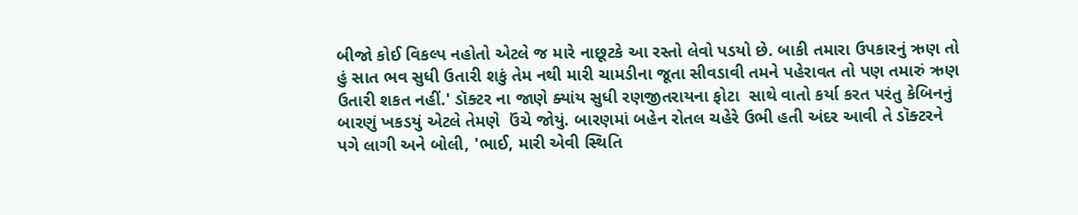બીજો કોઈ વિકલ્પ નહોતો એટલે જ મારે નાછૂટકે આ રસ્તો લેવો પડયો છે. બાકી તમારા ઉપકારનું ઋણ તો હું સાત ભવ સુધી ઉતારી શકું તેમ નથી મારી ચામડીના જૂતા સીવડાવી તમને પહેરાવત તો પણ તમારું ઋણ ઉતારી શકત નહીં.' ડૉક્ટર ના જાણે ક્યાંય સુધી રણજીતરાયના ફોટા  સાથે વાતો કર્યા કરત પરંતુ કેબિનનું બારણું ખકડયું એટલે તેમણે  ઉંચે જોયું. બારણમાં બહેન રોતલ ચહેરે ઉભી હતી અંદર આવી તે ડૉક્ટરને  પગે લાગી અને બોલી, 'ભાઈ, મારી એવી સ્થિતિ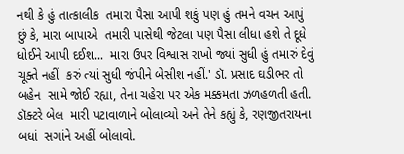નથી કે હું તાત્કાલીક  તમારા પૈસા આપી શકું પણ હું તમને વચન આપું છું કે, મારા બાપાએ  તમારી પાસેથી જેટલા પણ પૈસા લીધા હશે તે દૂધે ધોઈને આપી દઈશ...  મારા ઉપર વિશ્વાસ રાખો જ્યાં સુધી હું તમારું દેવું ચૂક્તે નહીં  કરું ત્યાં સુધી જંપીને બેસીશ નહીં.' ડૉ. પ્રસાદ ઘડીભર તો બહેન  સામે જોઈ રહ્યા, તેના ચહેરા પર એક મક્કમતા ઝળહળતી હતી. ડૉક્ટરે બેલ  મારી પટાવાળાને બોલાવ્યો અને તેને કહ્યું કે, રણજીતરાયના બધાં  સગાંને અહીં બોલાવો.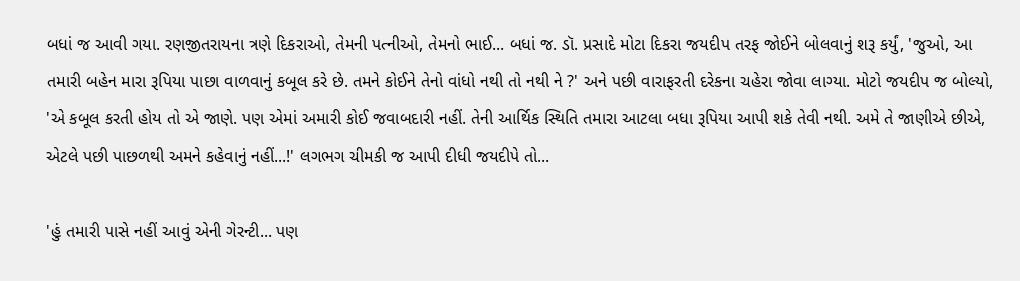બધાં જ આવી ગયા. રણજીતરાયના ત્રણે દિકરાઓ, તેમની પત્નીઓ, તેમનો ભાઈ... બધાં જ. ડૉ. પ્રસાદે મોટા દિકરા જયદીપ તરફ જોઈને બોલવાનું શરૂ કર્યું, 'જુઓ, આ તમારી બહેન મારા રૂપિયા પાછા વાળવાનું કબૂલ કરે છે. તમને કોઈને તેનો વાંધો નથી તો નથી ને ?' અને પછી વારાફરતી દરેકના ચહેરા જોવા લાગ્યા. મોટો જયદીપ જ બોલ્યો, 'એ કબૂલ કરતી હોય તો એ જાણે. પણ એમાં અમારી કોઈ જવાબદારી નહીં. તેની આર્થિક સ્થિતિ તમારા આટલા બધા રૂપિયા આપી શકે તેવી નથી. અમે તે જાણીએ છીએ, એટલે પછી પાછળથી અમને કહેવાનું નહીં...!' લગભગ ચીમકી જ આપી દીધી જયદીપે તો...

'હું તમારી પાસે નહીં આવું એની ગેરન્ટી... પણ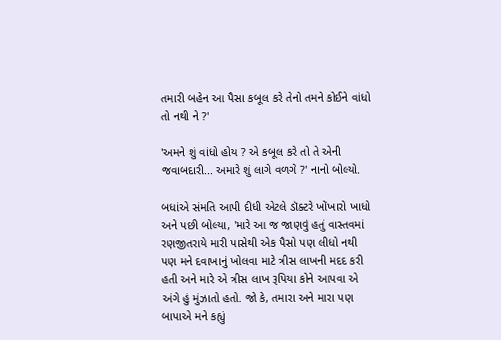તમારી બહેન આ પૈસા કબૂલ કરે તેનો તમને કોઈને વાંધો તો નથી ને ?'

'અમને શું વાંધો હોય ? એ કબૂલ કરે તો તે એની જવાબદારી... અમારે શું લાગે વળગે ?' નાનો બોલ્યો.

બધાંએ સંમતિ આપી દીધી એટલે ડૉક્ટરે ખોંખારો ખાધો અને પછી બોલ્યા, 'મારે આ જ જાણવું હતું વાસ્તવમાં રણજીતરાયે મારી પાસેથી એક પૈસો પણ લીધો નથી પણ મને દવાખાનું ખોલવા માટે ત્રીસ લાખની મદદ કરી હતી અને મારે એ ત્રીસ લાખ રૂપિયા કોને આપવા એ અંગે હું મુંઝાતો હતો. જો કે, તમારા અને મારા પણ બાપાએ મને કહ્યું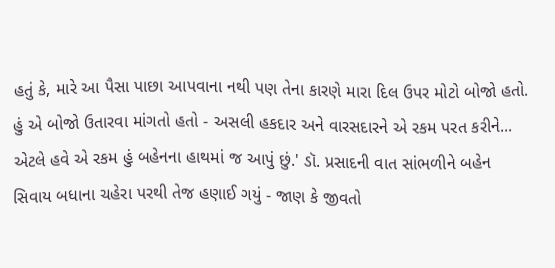હતું કે, મારે આ પૈસા પાછા આપવાના નથી પણ તેના કારણે મારા દિલ ઉપર મોટો બોજો હતો. હું એ બોજો ઉતારવા માંગતો હતો - અસલી હકદાર અને વારસદારને એ રકમ પરત કરીને... એટલે હવે એ રકમ હું બહેનના હાથમાં જ આપું છું.' ડૉ. પ્રસાદની વાત સાંભળીને બહેન સિવાય બધાના ચહેરા પરથી તેજ હણાઈ ગયું - જાણ કે જીવતો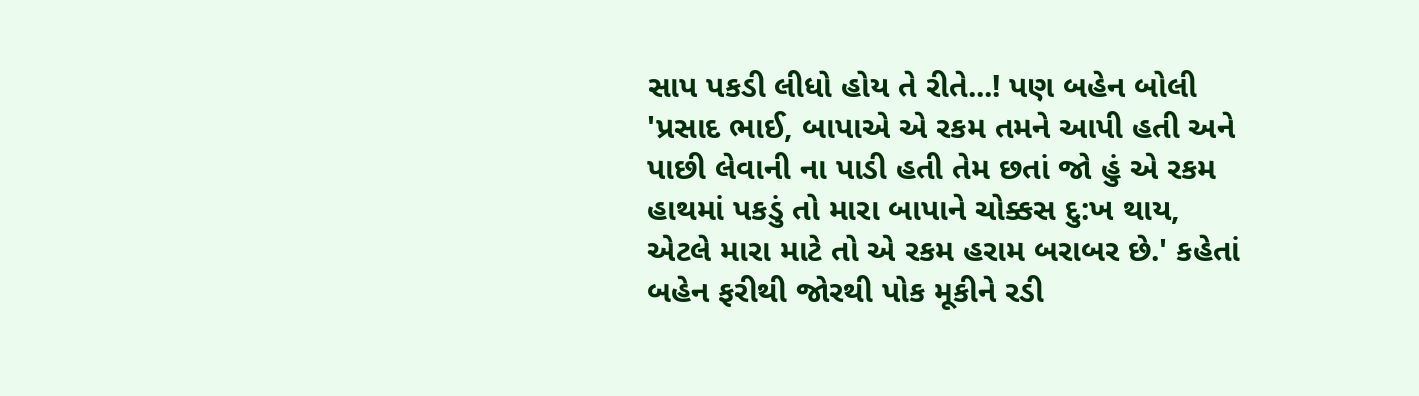સાપ પકડી લીધો હોય તે રીતે...! પણ બહેન બોલી 'પ્રસાદ ભાઈ, બાપાએ એ રકમ તમને આપી હતી અને પાછી લેવાની ના પાડી હતી તેમ છતાં જો હું એ રકમ હાથમાં પકડું તો મારા બાપાને ચોક્કસ દુ:ખ થાય, એટલે મારા માટે તો એ રકમ હરામ બરાબર છે.' કહેતાં બહેન ફરીથી જોરથી પોક મૂકીને રડી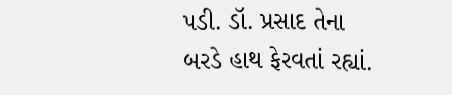પડી. ડૉ. પ્રસાદ તેના બરડે હાથ ફેરવતાં રહ્યાં.